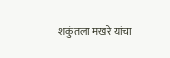शकुंतला मखरे यांचा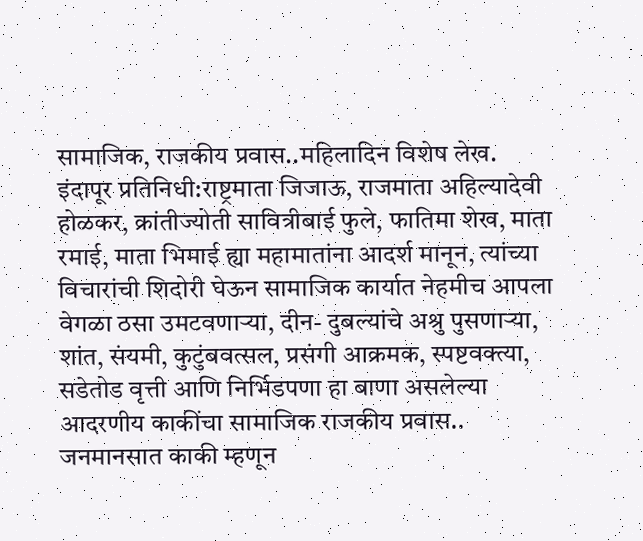सामाजिक, राजकीय प्रवास..महिलादिन विशेष लेख.
इंदापूर प्रतिनिधी:राष्ट्रमाता जिजाऊ, राजमाता अहिल्यादेवी होळकर, क्रांतीज्योती सावित्रीबाई फुले, फातिमा शेख, माता रमाई, माता भिमाई ह्या महामातांना आदर्श मानून, त्यांच्या विचारांची शिदोरी घेऊन सामाजिक कार्यात नेहमीच आपला वेगळा ठसा उमटवणाऱ्या, दीन- दुबल्यांचे अश्रु पुसणाऱ्या, शांत, संयमी, कुटुंबवत्सल, प्रसंगी आक्रमक, स्पष्टवक्त्या, सडेतोड वृत्ती आणि निर्भिडपणा हा बाणा असलेल्या आदरणीय काकींचा सामाजिक राजकीय प्रवास..
जनमानसात काकी म्हणून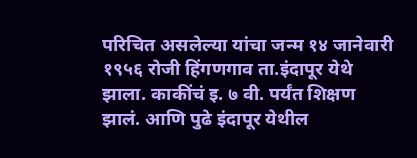परिचित असलेल्या यांचा जन्म १४ जानेवारी १९५६ रोजी हिंगणगाव ता.इंदापूर येथे झाला. काकींचं इ. ७ वी. पर्यंत शिक्षण झालं. आणि पुढे इंदापूर येथील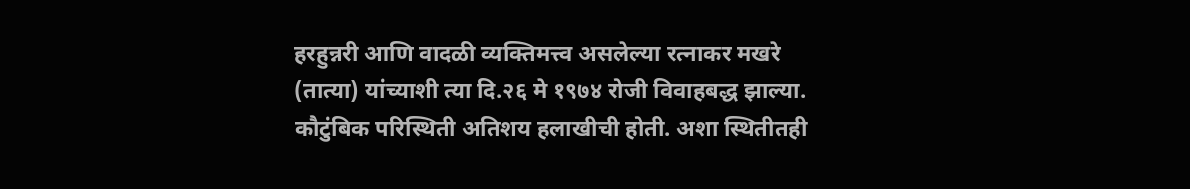हरहुन्नरी आणि वादळी व्यक्तिमत्त्व असलेल्या रत्नाकर मखरे (तात्या) यांच्याशी त्या दि.२६ मे १९७४ रोजी विवाहबद्ध झाल्या.
कौटुंबिक परिस्थिती अतिशय हलाखीची होती. अशा स्थितीतही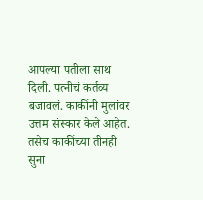आपल्या पतीला साथ दिली. पत्नीचं कर्तव्य बजावलं. काकींनी मुलांवर उत्तम संस्कार केले आहेत. तसेच काकींच्या तीनही सुना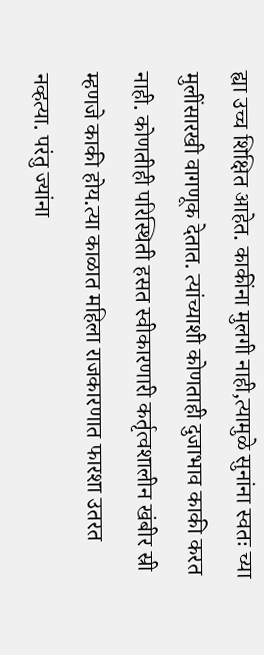ह्या उच्च शिक्षित आहेत. काकींना मुलगी नाही,त्यामुळे सुनांना स्वतः च्या मुलींसारखी वागणूक देतात. त्यांच्याशी कोणताही दुजाभाव काकी करत नाही. कोणतीही परिस्थिती हसत स्वीकारणारी कर्तृत्वशालीन खंबीर स्री म्हणजे काकी होय.त्या काळात महिला राजकारणात फारशा उतरत नव्हत्या. परंतु ज्यांना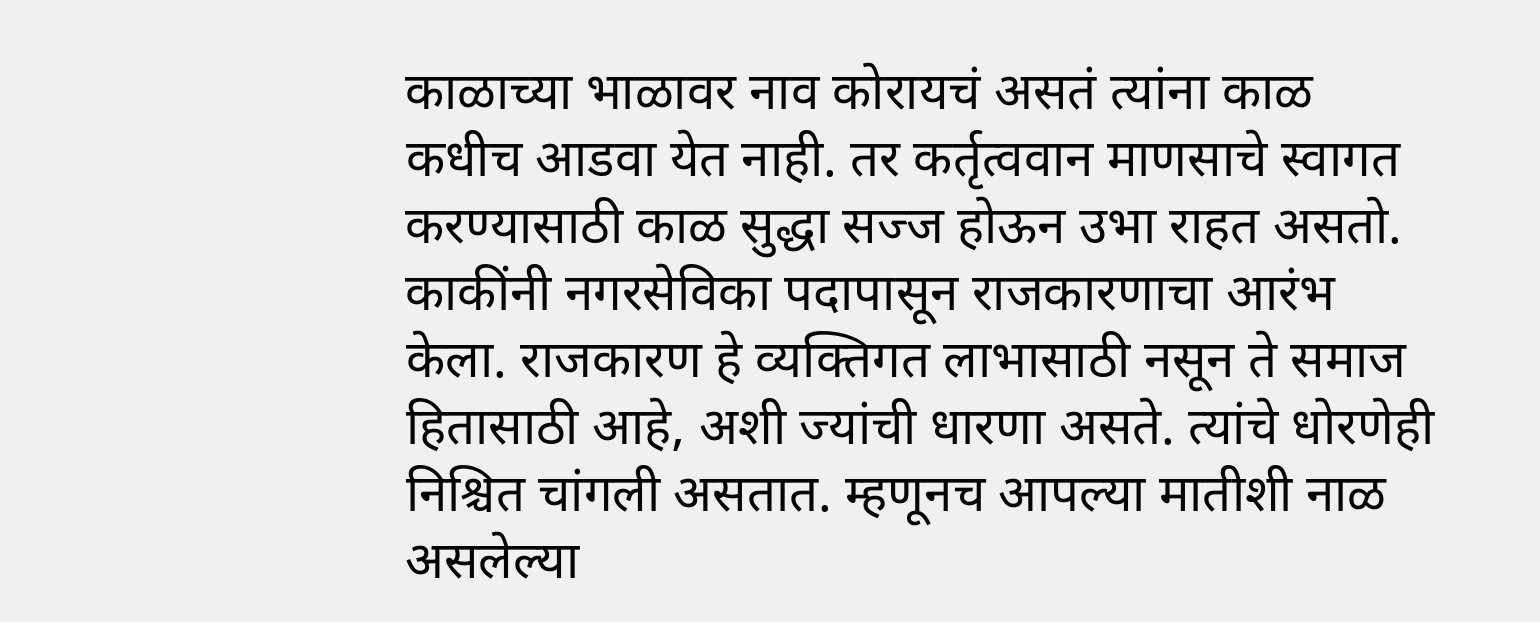काळाच्या भाळावर नाव कोरायचं असतं त्यांना काळ कधीच आडवा येत नाही. तर कर्तृत्ववान माणसाचे स्वागत करण्यासाठी काळ सुद्धा सज्ज होऊन उभा राहत असतो. काकींनी नगरसेविका पदापासून राजकारणाचा आरंभ केला. राजकारण हे व्यक्तिगत लाभासाठी नसून ते समाज हितासाठी आहे, अशी ज्यांची धारणा असते. त्यांचे धोरणेही निश्चित चांगली असतात. म्हणूनच आपल्या मातीशी नाळ असलेल्या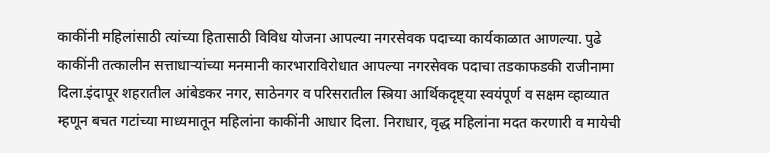काकींनी महिलांसाठी त्यांच्या हितासाठी विविध योजना आपल्या नगरसेवक पदाच्या कार्यकाळात आणल्या. पुढे काकींनी तत्कालीन सत्ताधाऱ्यांच्या मनमानी कारभाराविरोधात आपल्या नगरसेवक पदाचा तडकाफडकी राजीनामा दिला.इंदापूर शहरातील आंबेडकर नगर, साठेनगर व परिसरातील स्त्रिया आर्थिकदृष्ट्या स्वयंपूर्ण व सक्षम व्हाव्यात म्हणून बचत गटांच्या माध्यमातून महिलांना काकींनी आधार दिला. निराधार, वृद्ध महिलांना मदत करणारी व मायेची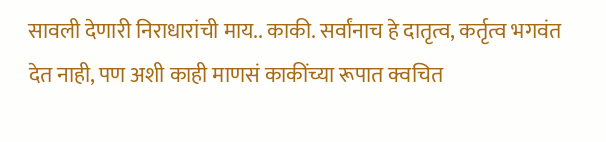सावली देणारी निराधारांची माय.. काकी. सर्वांनाच हे दातृत्व, कर्तृत्व भगवंत देत नाही, पण अशी काही माणसं काकींच्या रूपात क्वचित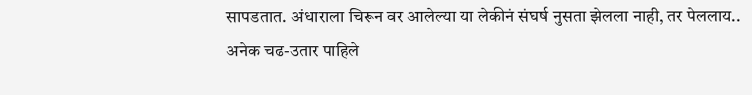सापडतात. अंधाराला चिरून वर आलेल्या या लेकीनं संघर्ष नुसता झेलला नाही, तर पेललाय..
अनेक चढ-उतार पाहिले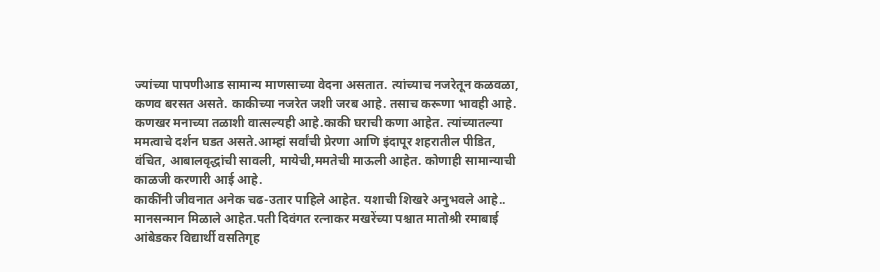ज्यांच्या पापणीआड सामान्य माणसाच्या वेदना असतात. त्यांच्याच नजरेतून कळवळा, कणव बरसत असते. काकीच्या नजरेत जशी जरब आहे. तसाच करूणा भावही आहे. कणखर मनाच्या तळाशी वात्सल्यही आहे.काकी घराची कणा आहेत. त्यांच्यातल्या ममत्वाचे दर्शन घडत असते.आम्हां सर्वांची प्रेरणा आणि इंदापूर शहरातील पीडित, वंचित, आबालवृद्धांची सावली, मायेची,ममतेची माऊली आहेत. कोणाही सामान्याची काळजी करणारी आई आहे.
काकींनी जीवनात अनेक चढ-उतार पाहिले आहेत. यशाची शिखरे अनुभवले आहे.. मानसन्मान मिळाले आहेत.पती दिवंगत रत्नाकर मखरेंच्या पश्चात मातोश्री रमाबाई आंबेडकर विद्यार्थी वसतिगृह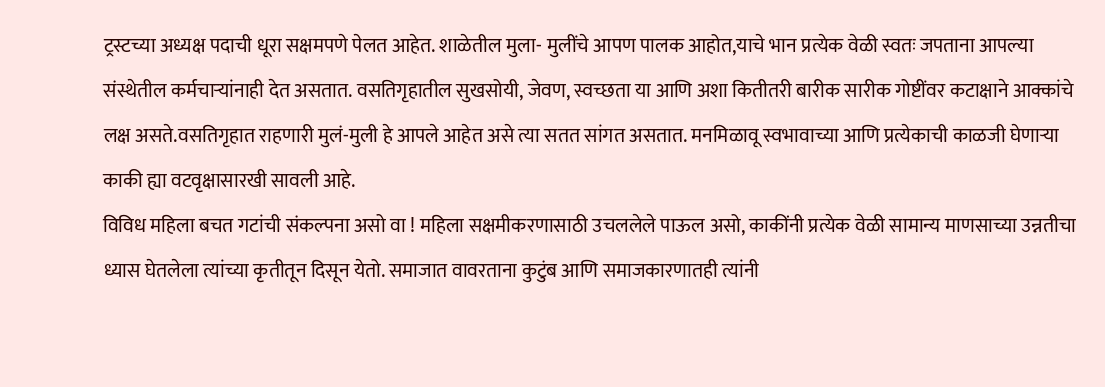ट्रस्टच्या अध्यक्ष पदाची धूरा सक्षमपणे पेलत आहेत. शाळेतील मुला- मुलींचे आपण पालक आहोत,याचे भान प्रत्येक वेळी स्वतः जपताना आपल्या संस्थेतील कर्मचाऱ्यांनाही देत असतात. वसतिगृहातील सुखसोयी, जेवण, स्वच्छता या आणि अशा कितीतरी बारीक सारीक गोष्टींवर कटाक्षाने आक्कांचे लक्ष असते.वसतिगृहात राहणारी मुलं-मुली हे आपले आहेत असे त्या सतत सांगत असतात. मनमिळावू स्वभावाच्या आणि प्रत्येकाची काळजी घेणाऱ्या काकी ह्या वटवृक्षासारखी सावली आहे.
विविध महिला बचत गटांची संकल्पना असो वा ! महिला सक्षमीकरणासाठी उचललेले पाऊल असो, काकींनी प्रत्येक वेळी सामान्य माणसाच्या उन्नतीचा ध्यास घेतलेला त्यांच्या कृतीतून दिसून येतो. समाजात वावरताना कुटुंब आणि समाजकारणातही त्यांनी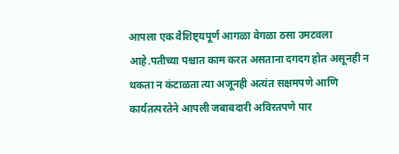आपला एक वैशिष्ट्यपूर्ण आगळा वेगळा ठसा उमटवला आहे.पतीच्या पश्चात काम करत असताना दगदग होत असूनही न थकता न कंटाळता त्या अजूनही अत्यंत सक्षमपणे आणि कार्यतत्परतेने आपली जबाबदारी अविरतपणे पार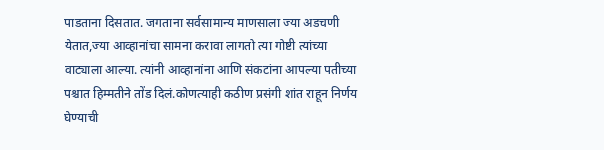पाडताना दिसतात. जगताना सर्वसामान्य माणसाला ज्या अडचणी येतात,ज्या आव्हानांचा सामना करावा लागतो त्या गोष्टी त्यांच्या वाट्याला आल्या. त्यांनी आव्हानांना आणि संकटांना आपल्या पतीच्या पश्चात हिम्मतीने तोंड दिलं.कोणत्याही कठीण प्रसंगी शांत राहून निर्णय घेण्याची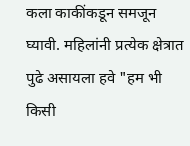कला काकींकडून समजून घ्यावी. महिलांनी प्रत्येक क्षेत्रात पुढे असायला हवे "हम भी किसी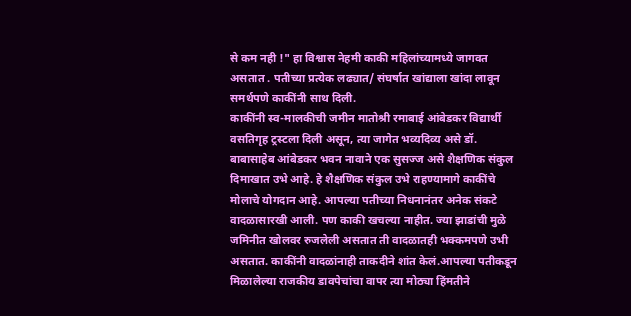से कम नही !" हा विश्वास नेहमी काकी महिलांच्यामध्ये जागवत असतात . पतीच्या प्रत्येक लढ्यात/ संघर्षात खांद्याला खांदा लावून समर्थपणे काकींनी साथ दिली.
काकींनी स्व-मालकीची जमीन मातोश्री रमाबाई आंबेडकर विद्यार्थी वसतिगृह ट्रस्टला दिली असून, त्या जागेत भव्यदिव्य असे डॉ. बाबासाहेब आंबेडकर भवन नावाने एक सुसज्ज असे शैक्षणिक संकुल दिमाखात उभे आहे. हे शैक्षणिक संकुल उभे राहण्यामागे काकींचे मोलाचे योगदान आहे. आपल्या पतीच्या निधनानंतर अनेक संकटे वादळासारखी आली. पण काकी खचल्या नाहीत. ज्या झाडांची मुळे जमिनीत खोलवर रुजलेली असतात ती वादळातही भक्कमपणे उभी असतात. काकींनी वादळांनाही ताकदीने शांत केलं.आपल्या पतीकडून मिळालेल्या राजकीय डावपेचांचा वापर त्या मोठ्या हिंमतीने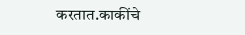करतात.काकींचे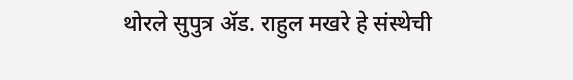थोरले सुपुत्र ॲड. राहुल मखरे हे संस्थेची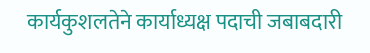कार्यकुशलतेने कार्याध्यक्ष पदाची जबाबदारी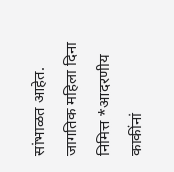सांभाळत आहेत.
जागतिक महिला दिना निमित्त *आदरणीय काकींनां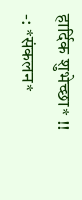हार्दिक शुभेच्छा* !!
-: *संकलन*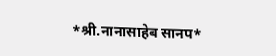*श्री.नानासाहेब सानप*